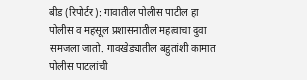बीड (रिपोर्टर): गावातील पोलीस पाटील हा पोलीस व महसूल प्रशासनातील महत्वाचा दुवा समजला जातो. गावखेड्यातील बहुतांशी कामात पोलीस पाटलांची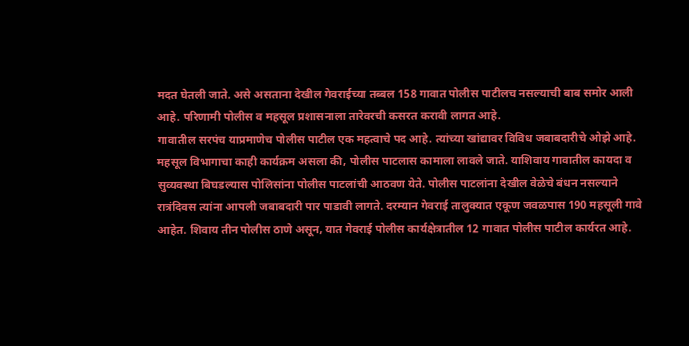मदत घेतली जाते. असे असताना देखील गेवराईच्या तब्बल 158 गावात पोलीस पाटीलच नसल्याची बाब समोर आली आहे. परिणामी पोलीस व महसूल प्रशासनाला तारेवरची कसरत करावी लागत आहे.
गावातील सरपंच याप्रमाणेच पोलीस पाटील एक महत्वाचे पद आहे. त्यांच्या खांद्यावर विविध जबाबदारीचे ओझे आहे. महसूल विभागाचा काही कार्यक्रम असला की, पोलीस पाटलास कामाला लावले जाते. याशिवाय गावातील कायदा व सुव्यवस्था बिघडल्यास पोलिसांना पोलीस पाटलांची आठवण येते. पोलीस पाटलांना देखील वेळेचे बंधन नसल्याने रात्रंदिवस त्यांना आपली जबाबदारी पार पाडावी लागते. दरम्यान गेवराई तालुक्यात एकूण जवळपास 190 महसूली गावे आहेत. शिवाय तीन पोलीस ठाणे असून, यात गेवराई पोलीस कार्यक्षेत्रातील 12 गावात पोलीस पाटील कार्यरत आहे.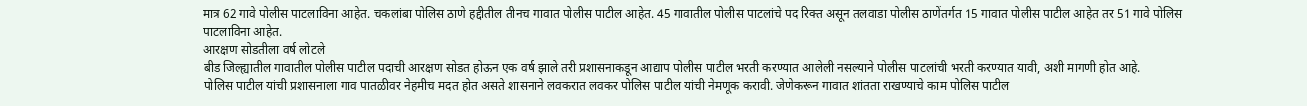मात्र 62 गावे पोलीस पाटलाविना आहेत. चकलांबा पोलिस ठाणे हद्दीतील तीनच गावात पोलीस पाटील आहेत. 45 गावातील पोलीस पाटलांचे पद रिक्त असून तलवाडा पोलीस ठाणेंतर्गत 15 गावात पोलीस पाटील आहेत तर 51 गावे पोलिस पाटलाविना आहेत.
आरक्षण सोडतीला वर्ष लोटले
बीड जिल्ह्यातील गावातील पोलीस पाटील पदाची आरक्षण सोडत होऊन एक वर्ष झाले तरी प्रशासनाकडून आद्याप पोलीस पाटील भरती करण्यात आलेली नसल्याने पोलीस पाटलांची भरती करण्यात यावी, अशी मागणी होत आहे.
पोलिस पाटील यांची प्रशासनाला गाव पातळीवर नेहमीच मदत होत असते शासनाने लवकरात लवकर पोलिस पाटील यांची नेमणूक करावी. जेणेकरून गावात शांतता राखण्याचे काम पोलिस पाटील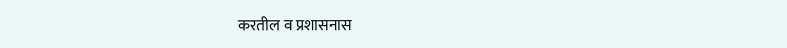करतील व प्रशासनास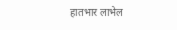हातभार लाभेल